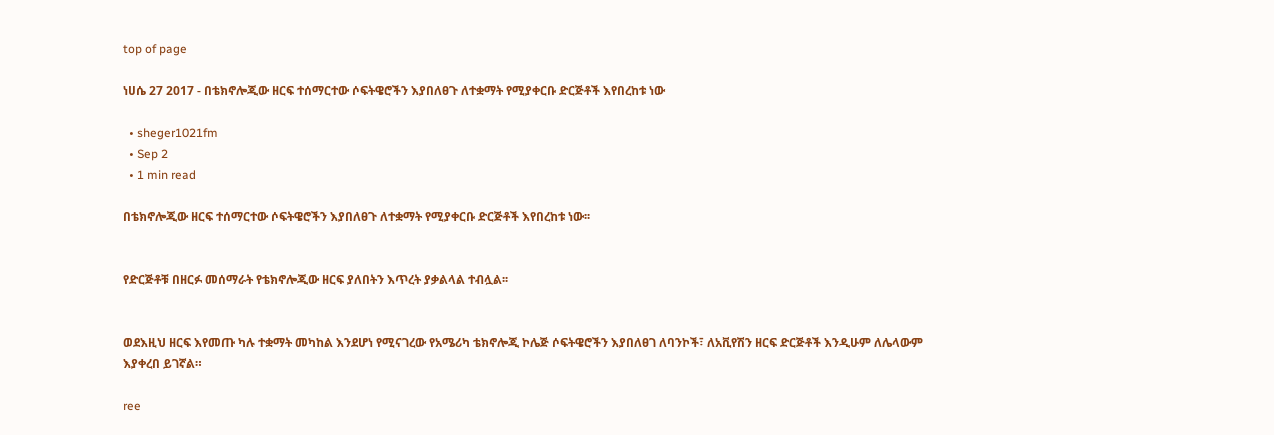top of page

ነሀሴ 27 2017 - በቴክኖሎጂው ዘርፍ ተሰማርተው ሶፍትዌሮችን እያበለፀጉ ለተቋማት የሚያቀርቡ ድርጅቶች እየበረከቱ ነው

  • sheger1021fm
  • Sep 2
  • 1 min read

በቴክኖሎጂው ዘርፍ ተሰማርተው ሶፍትዌሮችን እያበለፀጉ ለተቋማት የሚያቀርቡ ድርጅቶች እየበረከቱ ነው፡፡


የድርጅቶቹ በዘርፉ መሰማራት የቴክኖሎጂው ዘርፍ ያለበትን እጥረት ያቃልላል ተብሏል፡፡


ወደእዚህ ዘርፍ እየመጡ ካሉ ተቋማት መካከል እንደሆነ የሚናገረው የአሜሪካ ቴክኖሎጂ ኮሌጅ ሶፍትዌሮችን እያበለፀገ ለባንኮች፣ ለአቪየሽን ዘርፍ ድርጅቶች እንዲሁም ለሌላውም እያቀረበ ይገኛል።

ree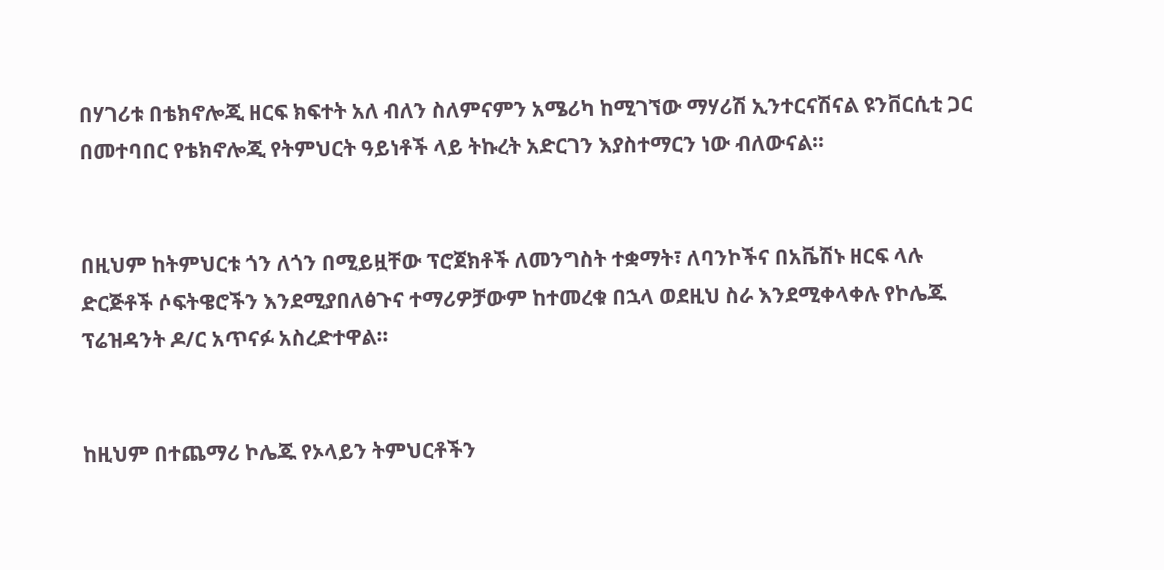በሃገሪቱ በቴክኖሎጂ ዘርፍ ክፍተት አለ ብለን ስለምናምን አሜሪካ ከሚገኘው ማሃሪሽ ኢንተርናሽናል ዩንቨርሲቲ ጋር በመተባበር የቴክኖሎጂ የትምህርት ዓይነቶች ላይ ትኩረት አድርገን እያስተማርን ነው ብለውናል።


በዚህም ከትምህርቱ ጎን ለጎን በሚይዟቸው ፕሮጀክቶች ለመንግስት ተቋማት፣ ለባንኮችና በአቬሽኑ ዘርፍ ላሉ ድርጅቶች ሶፍትዌሮችን እንደሚያበለፅጉና ተማሪዎቻውም ከተመረቁ በኋላ ወደዚህ ስራ እንደሚቀላቀሉ የኮሌጁ ፕሬዝዳንት ዶ/ር አጥናፉ አስረድተዋል።


ከዚህም በተጨማሪ ኮሌጁ የኦላይን ትምህርቶችን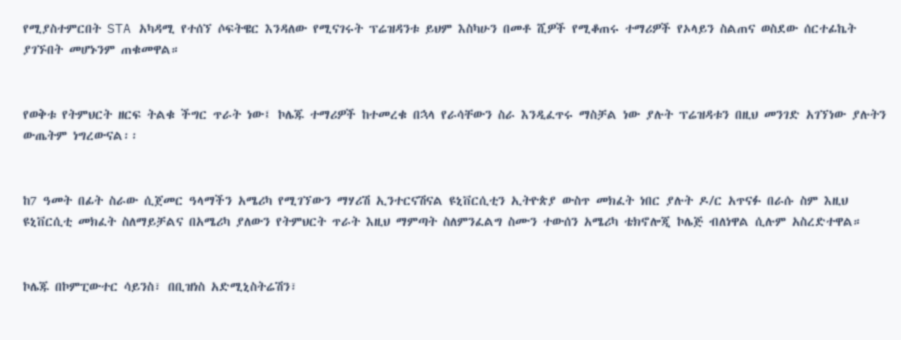የሚያስተምርበት STA አካዳሚ የተሰኘ ሶፍትዌር እንዳለው የሚናገሩት ፕሬዝዳንቱ ይህም እስካሁን በመቶ ሺዎች የሚቆጠሩ ተማሪዎች የኦላይን ስልጠና ወስደው ሰርተፊኬት ያገኙበት መሆኑንም ጠቁመዋል።


የወቅቱ የትምህርት ዘርፍ ትልቁ ችግር ጥራት ነው፤ ኮሌጁ ተማሪዎች ከተመረቁ በኋላ የራሳቸውን ስራ እንዲፈጥሩ ማስቻል ነው ያሉት ፕሬዝዳቱን በዚህ መንገድ አገኘነው ያሉትን ውጤትም ነግረውናል፡፡


ከ7 ዓመት በፊት ስራው ሲጀመር ዓላማችን አሜሪካ የሚገኘውን ማሃሪሽ ኢንተርናሽናል ዩኒቨርሲቲን ኢትዮጵያ ውስጥ መክፈት ነበር ያሉት ዶ/ር አጥናፉ በራሱ ስም እዚህ ዩኒቨርሲቲ መክፈት ስለማይቻልና በአሜሪካ ያለውን የትምህርት ጥራት እዚህ ማምጣት ስለምንፈልግ ስሙን ተውሰን አሜሪካ ቴክኖሎጂ ኮሌጅ ብለነዋል ሲሉም አስረድተዋል።


ኮሌጁ በኮምፒውተር ሳይንስ፣ በቢዝነስ አድሚኒስትሬሽን፣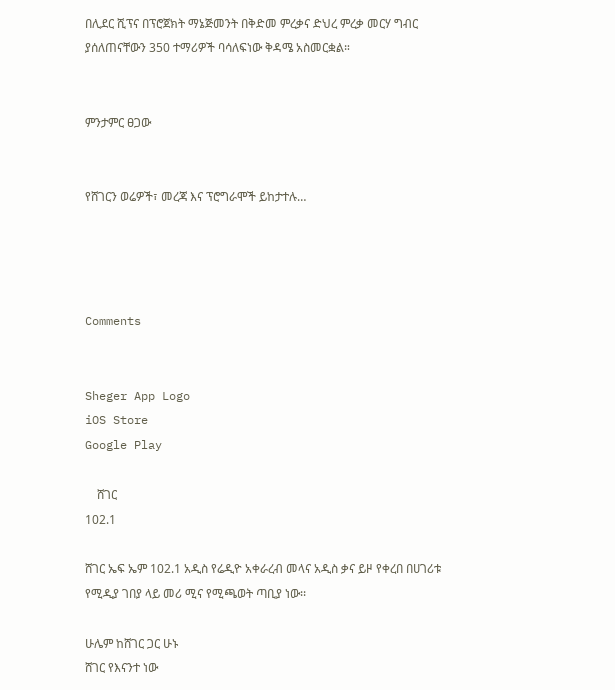በሊደር ሺፕና በፕሮጀክት ማኔጅመንት በቅድመ ምረቃና ድህረ ምረቃ መርሃ ግብር ያሰለጠናቸውን 350 ተማሪዎች ባሳለፍነው ቅዳሜ አስመርቋል።


ምንታምር ፀጋው


የሸገርን ወሬዎች፣ መረጃ እና ፕሮግራሞች ይከታተሉ…




Comments


Sheger App Logo
iOS Store
Google Play

    ሸገር
102.1

ሸገር ኤፍ ኤም 102.1 አዲስ የሬዲዮ አቀራረብ መላና አዲስ ቃና ይዞ የቀረበ በሀገሪቱ የሚዲያ ገበያ ላይ መሪ ሚና የሚጫወት ጣቢያ ነው፡፡

ሁሌም ከሸገር ጋር ሁኑ
ሸገር የእናንተ ነው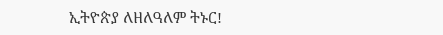ኢትዮጵያ ለዘለዓለም ትኑር!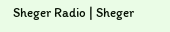Sheger Radio | Sheger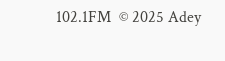102.1FM  © 2025 Adey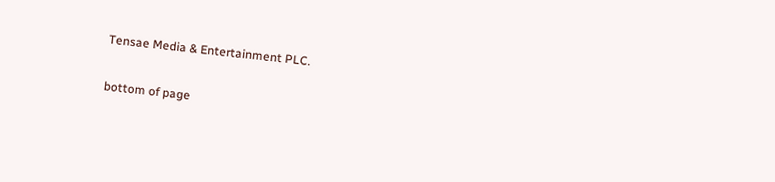Tensae Media & Entertainment PLC.

bottom of page